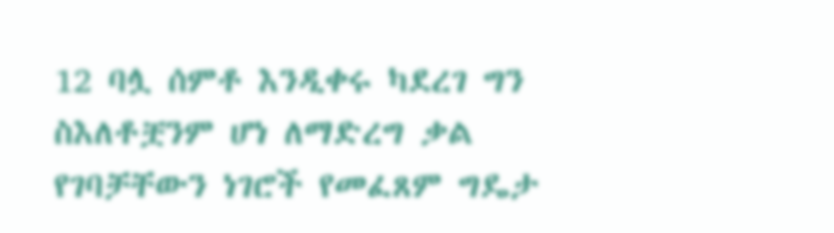12 ባሏ ሰምቶ እንዲቀሩ ካደረገ ግን ስእለቶቿንም ሆነ ለማድረግ ቃል የገባቻቸውን ነገሮች የመፈጸም ግዴታ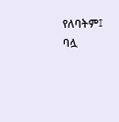የለባትም፤ ባሏ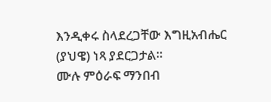እንዲቀሩ ስላደረጋቸው እግዚአብሔር (ያህዌ) ነጻ ያደርጋታል።
ሙሉ ምዕራፍ ማንበብ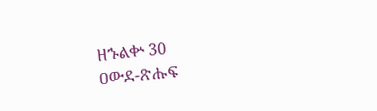ዘኁልቍ 30
ዐውደ-ጽሑፍ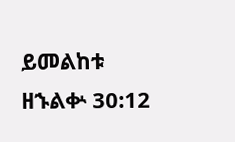ይመልከቱ ዘኁልቍ 30:12